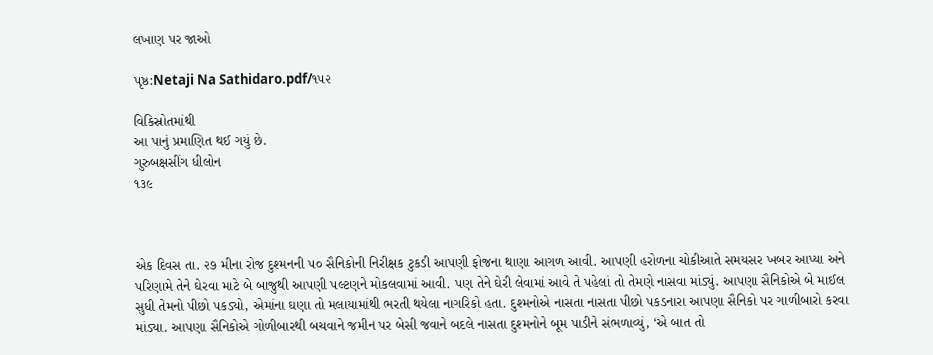લખાણ પર જાઓ

પૃષ્ઠ:Netaji Na Sathidaro.pdf/૧૫૨

વિકિસ્રોતમાંથી
આ પાનું પ્રમાણિત થઈ ગયું છે.
ગુરુબક્ષસીંગ ધીલોન
૧૩૯



એક દિવસ તા. ૨૭ મીના રોજ દુશ્મનની ૫૦ સૈનિકોની નિરીક્ષક ટુકડી આપણી ફોજના થાણા આગળ આવી. આપણી હરોળના ચોકીઆતે સમયસર ખબર આપ્યા અને પરિણામે તેને ઘેરવા માટે બે બાજુથી આપણી પલ્ટણને મોકલવામાં આવી. પણ તેને ઘેરી લેવામાં આવે તે પહેલાં તો તેમણે નાસવા માંડ્યું. આપણા સૈનિકોએ બે માઈલ સુધી તેમનો પીછો પકડ્યો, એમાંના ઘણા તો મલાયામાંથી ભરતી થયેલા નાગરિકો હતા. દુશ્મનોએ નાસતા નાસતા પીછો પકડનારા આપણા સૈનિકો પર ગાળીબારો કરવા માંડ્યા. આપણા સૈનિકોએ ગોળીબારથી બચવાને જમીન પર બેસી જવાને બદલે નાસતા દુશ્મનોને બૂમ પાડીને સંભળાવ્યું, ‘એ બાત તો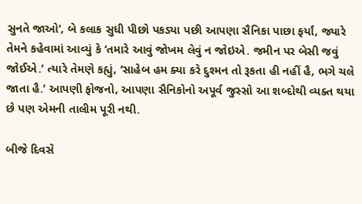સુનતે જાઓ’, બે કલાક સુધી પીછો પકડ્યા પછી આપણા સૈનિકા પાછા ફર્યાં, જ્યારે તેમને કહેવામાં આવ્યું કે ‘તમારે આવું જોખમ લેવું ન જોઇએ. જમીન પર બેસી જવું જોઈએ.’ ત્યારે તેમણે કહ્યું, ‘સાહેબ હમ ક્યા કરે દુશ્મન તો રૂકતા હી નહીં હૈ, ભગે ચલે જાતા હૈ.’ આપણી ફોજનો, આપણા સૈનિકોનો અપૂર્વ જુસ્સો આ શબ્દોથી વ્યક્ત થયા છે પણ એમની તાલીમ પૂરી નથી.

બીજે દિવસે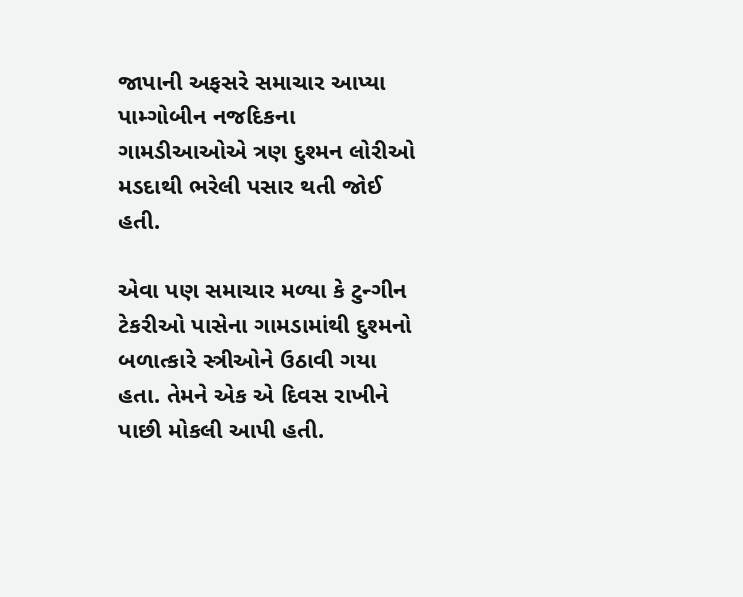જાપાની અફસરે સમાચાર આપ્યા પામ્ગોબીન નજદિકના ગામડીઆઓએ ત્રણ દુશ્મન લોરીઓ મડદાથી ભરેલી પસાર થતી જોઈ હતી.

એવા પણ સમાચાર મળ્યા કે ટુન્ગીન ટેકરીઓ પાસેના ગામડામાંથી દુશ્મનો બળાત્કારે સ્ત્રીઓને ઉઠાવી ગયા હતા. તેમને એક એ દિવસ રાખીને પાછી મોકલી આપી હતી.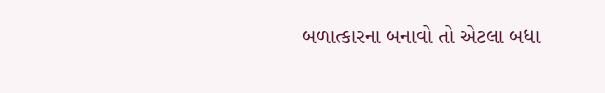બળાત્કારના બનાવો તો એટલા બધા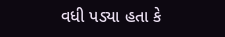વધી પડ્યા હતા કે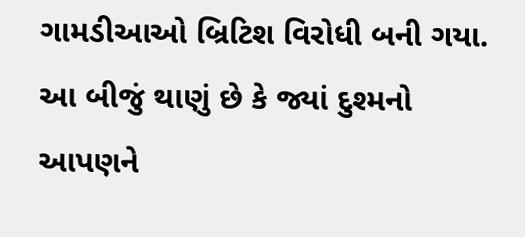ગામડીઆઓ બ્રિટિશ વિરોધી બની ગયા. આ બીજું થાણું છે કે જ્યાં દુશ્મનો આપણને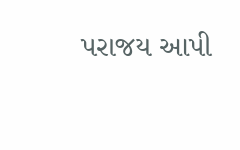પરાજય આપી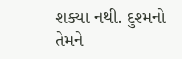શક્યા નથી. દુશ્મનો તેમને